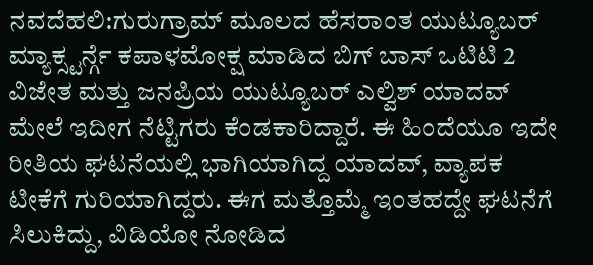ನವದೆಹಲಿ:ಗುರುಗ್ರಾಮ್ ಮೂಲದ ಹೆಸರಾಂತ ಯುಟ್ಯೂಬರ್ ಮ್ಯಾಕ್ಸ್ಟರ್ನ್ಗೆ ಕಪಾಳಮೋಕ್ಷ ಮಾಡಿದ ಬಿಗ್ ಬಾಸ್ ಒಟಿಟಿ 2 ವಿಜೇತ ಮತ್ತು ಜನಪ್ರಿಯ ಯುಟ್ಯೂಬರ್ ಎಲ್ವಿಶ್ ಯಾದವ್ ಮೇಲೆ ಇದೀಗ ನೆಟ್ಟಿಗರು ಕೆಂಡಕಾರಿದ್ದಾರೆ. ಈ ಹಿಂದೆಯೂ ಇದೇ ರೀತಿಯ ಘಟನೆಯಲ್ಲಿ ಭಾಗಿಯಾಗಿದ್ದ ಯಾದವ್, ವ್ಯಾಪಕ ಟೀಕೆಗೆ ಗುರಿಯಾಗಿದ್ದರು. ಈಗ ಮತ್ತೊಮ್ಮೆ ಇಂತಹದ್ದೇ ಘಟನೆಗೆ ಸಿಲುಕಿದ್ದು, ವಿಡಿಯೋ ನೋಡಿದ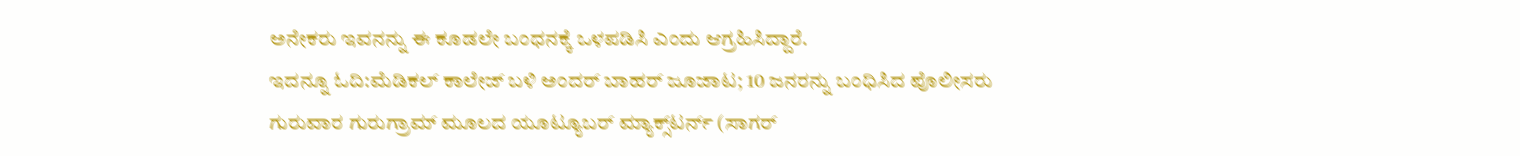ಅನೇಕರು ಇವನನ್ನು ಈ ಕೂಡಲೇ ಬಂಧನಕ್ಕೆ ಒಳಪಡಿಸಿ ಎಂದು ಆಗ್ರಹಿಸಿದ್ದಾರೆ.
ಇದನ್ನೂ ಓದಿ:ಮೆಡಿಕಲ್ ಕಾಲೇಜ್ ಬಳಿ ಅಂದರ್ ಬಾಹರ್ ಜೂಜಾಟ; 10 ಜನರನ್ನು ಬಂಧಿಸಿದ ಪೊಲೀಸರು
ಗುರುವಾರ ಗುರುಗ್ರಾಮ್ ಮೂಲದ ಯೂಟ್ಯೂಬರ್ ಮ್ಯಾಕ್ಸ್‌ಟರ್ನ್ (ಸಾಗರ್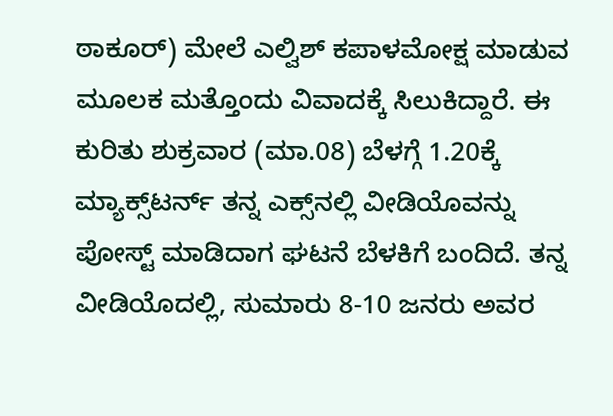ಠಾಕೂರ್) ಮೇಲೆ ಎಲ್ವಿಶ್ ಕಪಾಳಮೋಕ್ಷ ಮಾಡುವ ಮೂಲಕ ಮತ್ತೊಂದು ವಿವಾದಕ್ಕೆ ಸಿಲುಕಿದ್ದಾರೆ. ಈ ಕುರಿತು ಶುಕ್ರವಾರ (ಮಾ.08) ಬೆಳಗ್ಗೆ 1.20ಕ್ಕೆ ಮ್ಯಾಕ್ಸ್‌ಟರ್ನ್ ತನ್ನ ಎಕ್ಸ್‌ನಲ್ಲಿ ವೀಡಿಯೊವನ್ನು ಪೋಸ್ಟ್ ಮಾಡಿದಾಗ ಘಟನೆ ಬೆಳಕಿಗೆ ಬಂದಿದೆ. ತನ್ನ ವೀಡಿಯೊದಲ್ಲಿ, ಸುಮಾರು 8-10 ಜನರು ಅವರ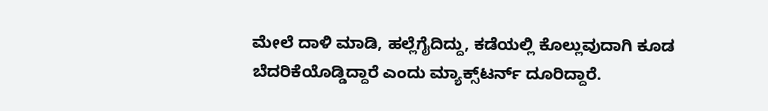ಮೇಲೆ ದಾಳಿ ಮಾಡಿ, ಹಲ್ಲೆಗೈದಿದ್ದು, ಕಡೆಯಲ್ಲಿ ಕೊಲ್ಲುವುದಾಗಿ ಕೂಡ ಬೆದರಿಕೆಯೊಡ್ಡಿದ್ದಾರೆ ಎಂದು ಮ್ಯಾಕ್ಸ್‌ಟರ್ನ್ ದೂರಿದ್ದಾರೆ.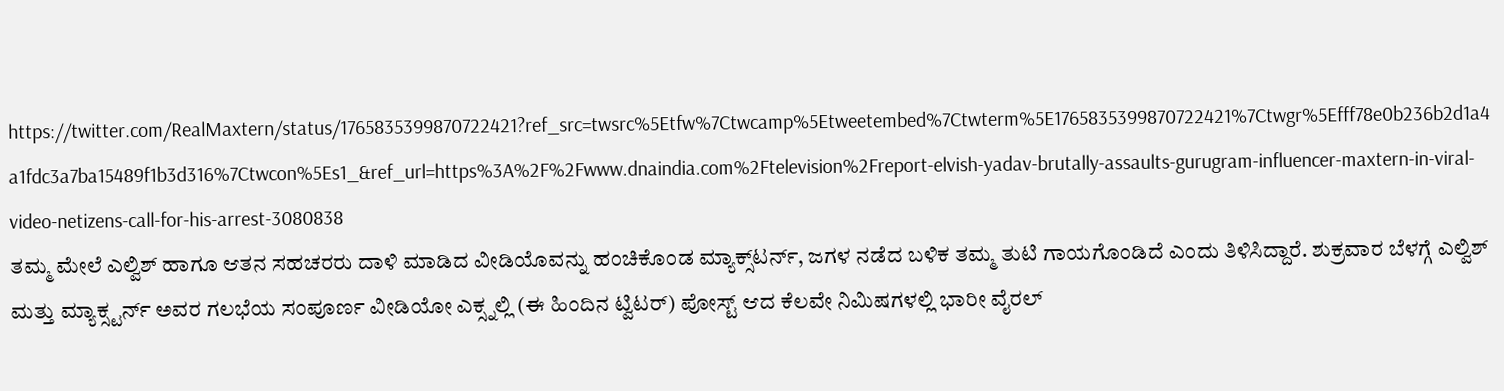https://twitter.com/RealMaxtern/status/1765835399870722421?ref_src=twsrc%5Etfw%7Ctwcamp%5Etweetembed%7Ctwterm%5E1765835399870722421%7Ctwgr%5Efff78e0b236b2d1a4a1fdc3a7ba15489f1b3d316%7Ctwcon%5Es1_&ref_url=https%3A%2F%2Fwww.dnaindia.com%2Ftelevision%2Freport-elvish-yadav-brutally-assaults-gurugram-influencer-maxtern-in-viral-video-netizens-call-for-his-arrest-3080838
ತಮ್ಮ ಮೇಲೆ ಎಲ್ವಿಶ್ ಹಾಗೂ ಆತನ ಸಹಚರರು ದಾಳಿ ಮಾಡಿದ ವೀಡಿಯೊವನ್ನು ಹಂಚಿಕೊಂಡ ಮ್ಯಾಕ್ಸ್‌ಟರ್ನ್, ಜಗಳ ನಡೆದ ಬಳಿಕ ತಮ್ಮ ತುಟಿ ಗಾಯಗೊಂಡಿದೆ ಎಂದು ತಿಳಿಸಿದ್ದಾರೆ. ಶುಕ್ರವಾರ ಬೆಳಗ್ಗೆ ಎಲ್ವಿಶ್ ಮತ್ತು ಮ್ಯಾಕ್ಸ್ಟರ್ನ್ ಅವರ ಗಲಭೆಯ ಸಂಪೂರ್ಣ ವೀಡಿಯೋ ಎಕ್ಸ್ನಲ್ಲಿ (ಈ ಹಿಂದಿನ ಟ್ವಿಟರ್) ಪೋಸ್ಟ್ ಆದ ಕೆಲವೇ ನಿಮಿಷಗಳಲ್ಲಿ ಭಾರೀ ವೈರಲ್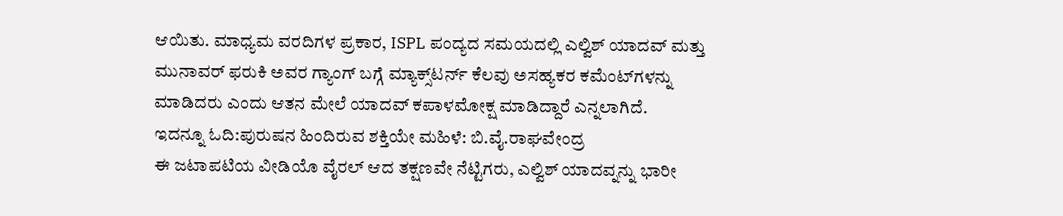ಆಯಿತು. ಮಾಧ್ಯಮ ವರದಿಗಳ ಪ್ರಕಾರ, ISPL ಪಂದ್ಯದ ಸಮಯದಲ್ಲಿ ಎಲ್ವಿಶ್ ಯಾದವ್ ಮತ್ತು ಮುನಾವರ್ ಫರುಕಿ ಅವರ ಗ್ಯಾಂಗ್ ಬಗ್ಗೆ ಮ್ಯಾಕ್ಸ್‌ಟರ್ನ್ ಕೆಲವು ಅಸಹ್ಯಕರ ಕಮೆಂಟ್‌ಗಳನ್ನು ಮಾಡಿದರು ಎಂದು ಆತನ ಮೇಲೆ ಯಾದವ್ ಕಪಾಳಮೋಕ್ಷ ಮಾಡಿದ್ದಾರೆ ಎನ್ನಲಾಗಿದೆ.
ಇದನ್ನೂ ಓದಿ:ಪುರುಷನ ಹಿಂದಿರುವ ಶಕ್ತಿಯೇ ಮಹಿಳೆ: ಬಿ.ವೈ.ರಾಘವೇಂದ್ರ
ಈ ಜಟಾಪಟಿಯ ವೀಡಿಯೊ ವೈರಲ್ ಆದ ತಕ್ಷಣವೇ ನೆಟ್ಟಿಗರು, ಎಲ್ವಿಶ್ ಯಾದವ್ನನ್ನು ಭಾರೀ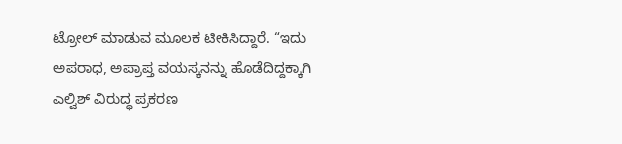ಟ್ರೋಲ್ ಮಾಡುವ ಮೂಲಕ ಟೀಕಿಸಿದ್ದಾರೆ. “ಇದು ಅಪರಾಧ, ಅಪ್ರಾಪ್ತ ವಯಸ್ಕನನ್ನು ಹೊಡೆದಿದ್ದಕ್ಕಾಗಿ ಎಲ್ವಿಶ್ ವಿರುದ್ಧ ಪ್ರಕರಣ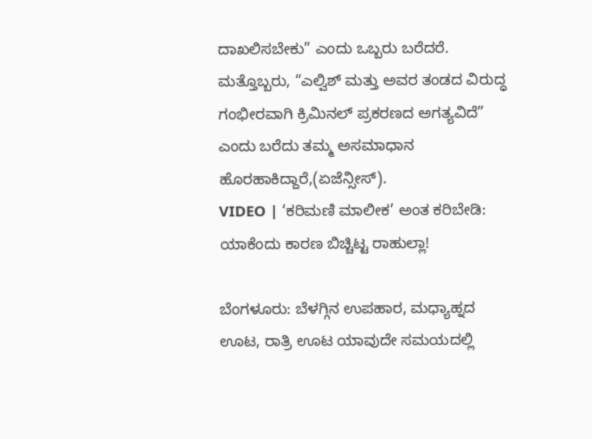ದಾಖಲಿಸಬೇಕು” ಎಂದು ಒಬ್ಬರು ಬರೆದರೆ. ಮತ್ತೊಬ್ಬರು, “ಎಲ್ವಿಶ್ ಮತ್ತು ಅವರ ತಂಡದ ವಿರುದ್ಧ ಗಂಭೀರವಾಗಿ ಕ್ರಿಮಿನಲ್ ಪ್ರಕರಣದ ಅಗತ್ಯವಿದೆ” ಎಂದು ಬರೆದು ತಮ್ಮ ಅಸಮಾಧಾನ ಹೊರಹಾಕಿದ್ದಾರೆ,(ಏಜೆನ್ಸೀಸ್).
VIDEO | ‘ಕರಿಮಣಿ ಮಾಲೀಕ’ ಅಂತ ಕರಿಬೇಡಿ: ಯಾಕೆಂದು ಕಾರಣ ಬಿಚ್ಚಿಟ್ಟ ರಾಹುಲ್ಲಾ!

ಬೆಂಗಳೂರು: ಬೆಳಗ್ಗಿನ ಉಪಹಾರ, ಮಧ್ಯಾಹ್ನದ ಊಟ, ರಾತ್ರಿ ಊಟ ಯಾವುದೇ ಸಮಯದಲ್ಲಿ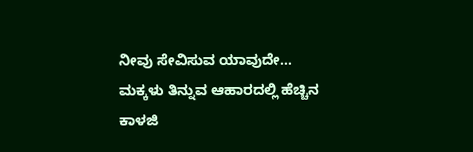ನೀವು ಸೇವಿಸುವ ಯಾವುದೇ…
ಮಕ್ಕಳು ತಿನ್ನುವ ಆಹಾರದಲ್ಲಿ ಹೆಚ್ಚಿನ ಕಾಳಜಿ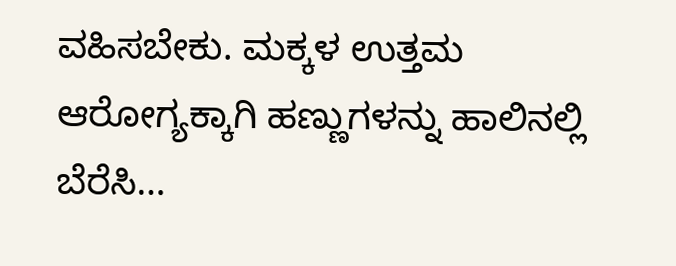ವಹಿಸಬೇಕು. ಮಕ್ಕಳ ಉತ್ತಮ ಆರೋಗ್ಯಕ್ಕಾಗಿ ಹಣ್ಣುಗಳನ್ನು ಹಾಲಿನಲ್ಲಿ ಬೆರೆಸಿ…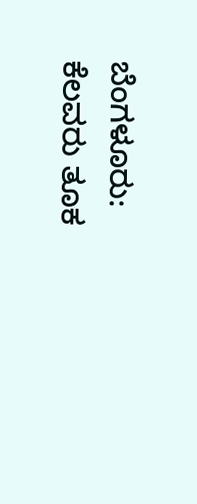ಬೆಂಗಳೂರು: ಕೆಲವರು ತೂಕ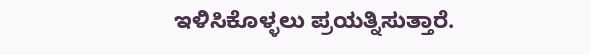ಇಳಿಸಿಕೊಳ್ಳಲು ಪ್ರಯತ್ನಿಸುತ್ತಾರೆ.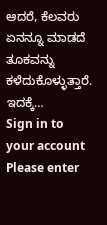ಆದರೆ, ಕೆಲವರು ಏನನ್ನೂ ಮಾಡದೆ ತೂಕವನ್ನು ಕಳೆದುಕೊಳ್ಳುತ್ತಾರೆ. ಇದಕ್ಕೆ…
Sign in to your account
Please enter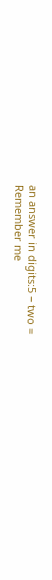an answer in digits:5 − two =
Remember me